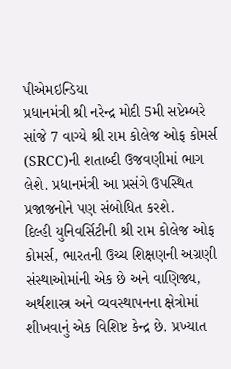પીએમઇન્ડિયા
પ્રધાનમંત્રી શ્રી નરેન્દ્ર મોદી 5મી સપ્ટેમ્બરે સાંજે 7 વાગ્યે શ્રી રામ કોલેજ ઓફ કોમર્સ (SRCC)ની શતાબ્દી ઉજવણીમાં ભાગ લેશે. પ્રધાનમંત્રી આ પ્રસંગે ઉપસ્થિત પ્રજાજનોને પણ સંબોધિત કરશે.
દિલ્હી યુનિવર્સિટીની શ્રી રામ કોલેજ ઓફ કોમર્સ, ભારતની ઉચ્ચ શિક્ષણની અગ્રણી સંસ્થાઓમાંની એક છે અને વાણિજ્ય, અર્થશાસ્ત્ર અને વ્યવસ્થાપનના ક્ષેત્રોમાં શીખવાનું એક વિશિષ્ટ કેન્દ્ર છે. પ્રખ્યાત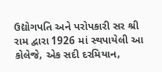ઉદ્યોગપતિ અને પરોપકારી સર શ્રી રામ દ્વારા 1926 માં સ્થપાયેલી આ કોલેજે, એક સદી દરમિયાન,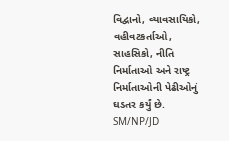વિદ્વાનો, વ્યાવસાયિકો, વહીવટકર્તાઓ, સાહસિકો, નીતિ નિર્માતાઓ અને રાષ્ટ્ર નિર્માતાઓની પેઢીઓનું ઘડતર કર્યું છે.
SM/NP/JD